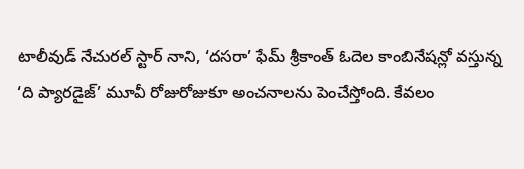టాలీవుడ్ నేచురల్ స్టార్ నాని, ‘దసరా’ ఫేమ్ శ్రీకాంత్ ఓదెల కాంబినేషన్లో వస్తున్న ‘ది ప్యారడైజ్’ మూవీ రోజురోజుకూ అంచనాలను పెంచేస్తోంది. కేవలం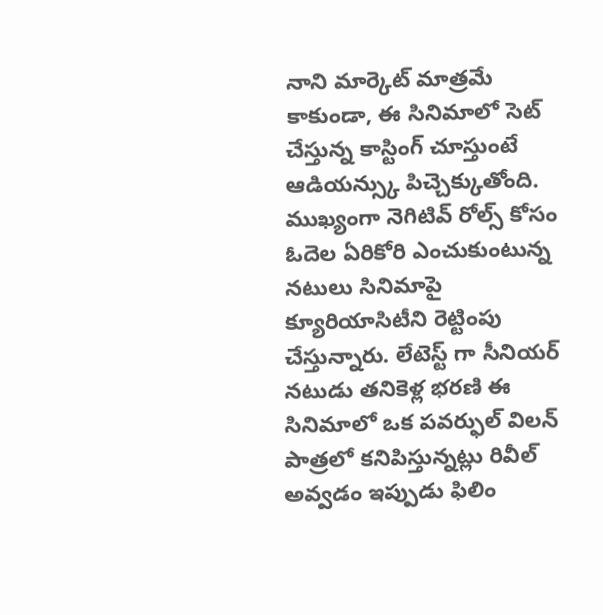నాని మార్కెట్ మాత్రమే కాకుండా, ఈ సినిమాలో సెట్ చేస్తున్న కాస్టింగ్ చూస్తుంటే ఆడియన్స్కు పిచ్చెక్కుతోంది.
ముఖ్యంగా నెగిటివ్ రోల్స్ కోసం ఓదెల ఏరికోరి ఎంచుకుంటున్న నటులు సినిమాపై క్యూరియాసిటీని రెట్టింపు చేస్తున్నారు. లేటెస్ట్ గా సీనియర్ నటుడు తనికెళ్ల భరణి ఈ సినిమాలో ఒక పవర్ఫుల్ విలన్ పాత్రలో కనిపిస్తున్నట్లు రివీల్ అవ్వడం ఇప్పుడు ఫిలిం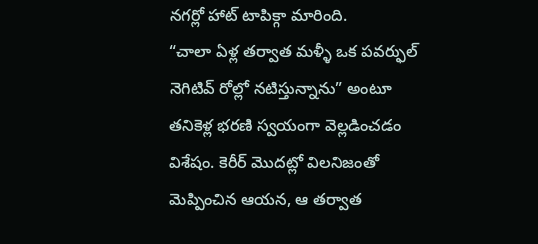నగర్లో హాట్ టాపిక్గా మారింది.
“చాలా ఏళ్ల తర్వాత మళ్ళీ ఒక పవర్ఫుల్ నెగిటివ్ రోల్లో నటిస్తున్నాను” అంటూ తనికెళ్ల భరణి స్వయంగా వెల్లడించడం విశేషం. కెరీర్ మొదట్లో విలనిజంతో మెప్పించిన ఆయన, ఆ తర్వాత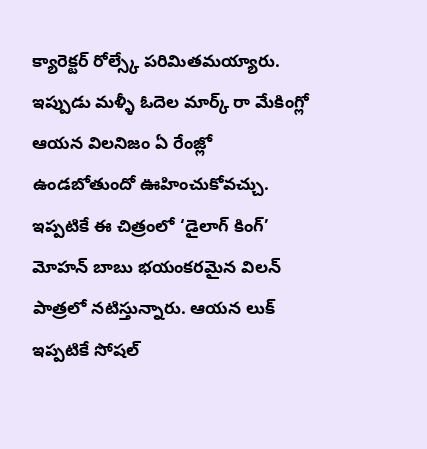క్యారెక్టర్ రోల్స్కే పరిమితమయ్యారు. ఇప్పుడు మళ్ళీ ఓదెల మార్క్ రా మేకింగ్లో ఆయన విలనిజం ఏ రేంజ్లో ఉండబోతుందో ఊహించుకోవచ్చు. ఇప్పటికే ఈ చిత్రంలో ‘డైలాగ్ కింగ్’ మోహన్ బాబు భయంకరమైన విలన్ పాత్రలో నటిస్తున్నారు. ఆయన లుక్ ఇప్పటికే సోషల్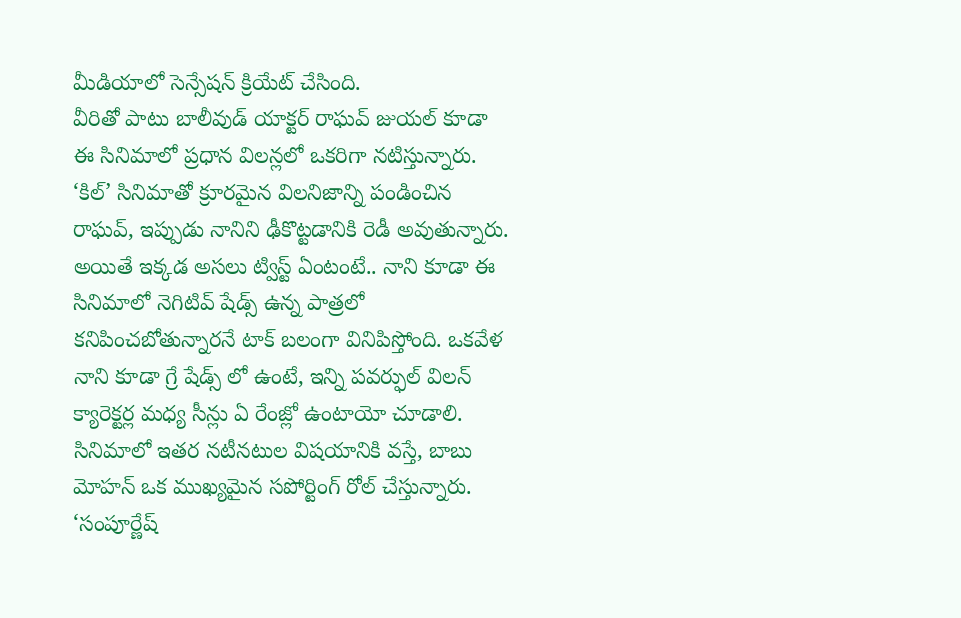మీడియాలో సెన్సేషన్ క్రియేట్ చేసింది.
వీరితో పాటు బాలీవుడ్ యాక్టర్ రాఘవ్ జుయల్ కూడా ఈ సినిమాలో ప్రధాన విలన్లలో ఒకరిగా నటిస్తున్నారు. ‘కిల్’ సినిమాతో క్రూరమైన విలనిజాన్ని పండించిన రాఘవ్, ఇప్పుడు నానిని ఢీకొట్టడానికి రెడీ అవుతున్నారు. అయితే ఇక్కడ అసలు ట్విస్ట్ ఏంటంటే.. నాని కూడా ఈ సినిమాలో నెగిటివ్ షేడ్స్ ఉన్న పాత్రలో కనిపించబోతున్నారనే టాక్ బలంగా వినిపిస్తోంది. ఒకవేళ నాని కూడా గ్రే షేడ్స్ లో ఉంటే, ఇన్ని పవర్ఫుల్ విలన్ క్యారెక్టర్ల మధ్య సీన్లు ఏ రేంజ్లో ఉంటాయో చూడాలి.
సినిమాలో ఇతర నటీనటుల విషయానికి వస్తే, బాబు మోహన్ ఒక ముఖ్యమైన సపోర్టింగ్ రోల్ చేస్తున్నారు. ‘సంపూర్ణేష్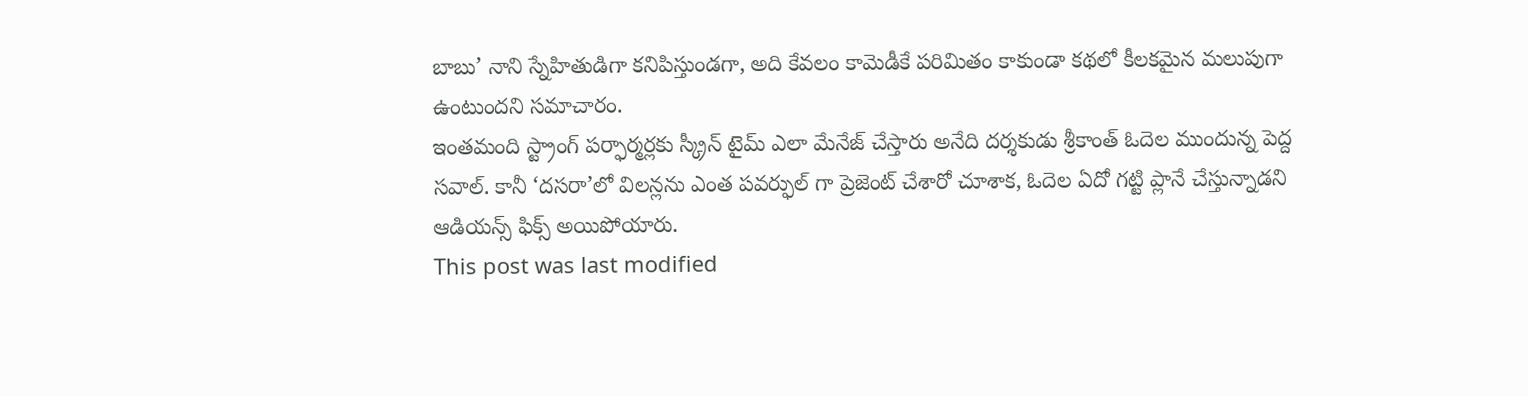బాబు’ నాని స్నేహితుడిగా కనిపిస్తుండగా, అది కేవలం కామెడీకే పరిమితం కాకుండా కథలో కీలకమైన మలుపుగా ఉంటుందని సమాచారం.
ఇంతమంది స్ట్రాంగ్ పర్ఫార్మర్లకు స్క్రీన్ టైమ్ ఎలా మేనేజ్ చేస్తారు అనేది దర్శకుడు శ్రీకాంత్ ఓదెల ముందున్న పెద్ద సవాల్. కానీ ‘దసరా’లో విలన్లను ఎంత పవర్ఫుల్ గా ప్రెజెంట్ చేశారో చూశాక, ఓదెల ఏదో గట్టి ప్లానే చేస్తున్నాడని ఆడియన్స్ ఫిక్స్ అయిపోయారు.
This post was last modified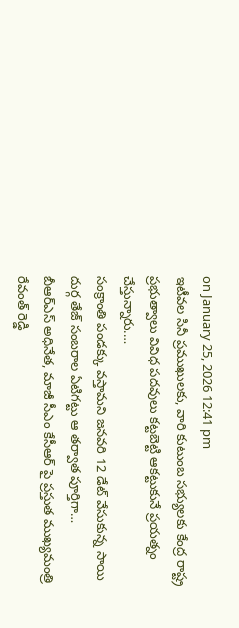on January 25, 2026 12:41 pm
ఇటీవల సినీ ప్రముఖులకు, వారి కుటుంబ సభ్యులకు కేంద్ర రాష్ట్ర ప్రభుత్వాలు వివిధ పదవులు కట్టబెట్టి ఆకట్టుకునే ప్రయత్నం చేస్తున్నారు.…
సంక్రాంతి పండక్కు వస్తామని జనవరి 12 డేట్ వేసుకున్న సాయి దుర్గ తేజ్ సంబరాల ఏటిగట్టు ఆ తర్వాత పూర్తిగా…
బీఆర్ఎస్ అధినేత, మాజీ సీఎం కేసీఆర్ పై ప్రస్తుత ముఖ్యమంత్రి రేవంత్ రెడ్డి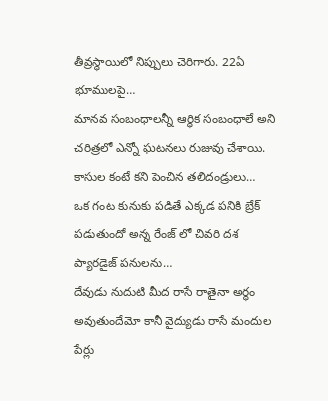తీవ్రస్థాయిలో నిప్పులు చెరిగారు. 22ఏ భూములపై…
మానవ సంబంధాలన్నీ ఆర్ధిక సంబంధాలే అని చరిత్రలో ఎన్నో ఘటనలు రుజువు చేశాయి. కాసుల కంటే కని పెంచిన తలిదండ్రులు…
ఒక గంట కునుకు పడితే ఎక్కడ పనికి బ్రేక్ పడుతుందో అన్న రేంజ్ లో చివరి దశ ప్యారడైజ్ పనులను…
దేవుడు నుదుటి మీద రాసే రాతైనా అర్ధం అవుతుందేమో కానీ వైద్యుడు రాసే మందుల పేర్లు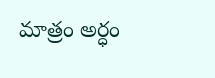మాత్రం అర్ధం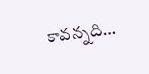కావన్నది…